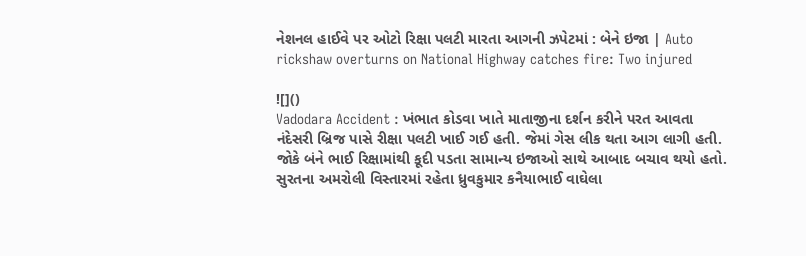નેશનલ હાઈવે પર ઓટો રિક્ષા પલટી મારતા આગની ઝપેટમાં : બેને ઇજા | Auto rickshaw overturns on National Highway catches fire: Two injured

![]()
Vadodara Accident : ખંભાત કોડવા ખાતે માતાજીના દર્શન કરીને પરત આવતા નંદેસરી બ્રિજ પાસે રીક્ષા પલટી ખાઈ ગઈ હતી. જેમાં ગેસ લીક થતા આગ લાગી હતી. જોકે બંને ભાઈ રિક્ષામાંથી કૂદી પડતા સામાન્ય ઇજાઓ સાથે આબાદ બચાવ થયો હતો.
સુરતના અમરોલી વિસ્તારમાં રહેતા ધ્રુવકુમાર કનૈયાભાઈ વાઘેલા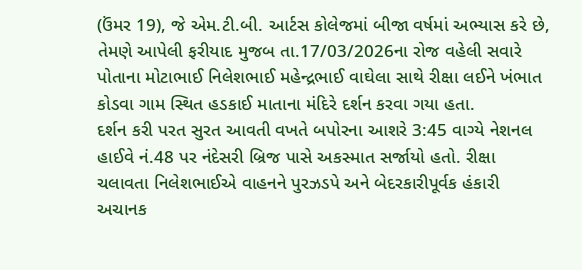(ઉંમર 19), જે એમ.ટી.બી. આર્ટસ કોલેજમાં બીજા વર્ષમાં અભ્યાસ કરે છે, તેમણે આપેલી ફરીયાદ મુજબ તા.17/03/2026ના રોજ વહેલી સવારે પોતાના મોટાભાઈ નિલેશભાઈ મહેન્દ્રભાઈ વાઘેલા સાથે રીક્ષા લઈને ખંભાત કોડવા ગામ સ્થિત હડકાઈ માતાના મંદિરે દર્શન કરવા ગયા હતા.
દર્શન કરી પરત સુરત આવતી વખતે બપોરના આશરે 3:45 વાગ્યે નેશનલ હાઈવે નં.48 પર નંદેસરી બ્રિજ પાસે અકસ્માત સર્જાયો હતો. રીક્ષા ચલાવતા નિલેશભાઈએ વાહનને પુરઝડપે અને બેદરકારીપૂર્વક હંકારી અચાનક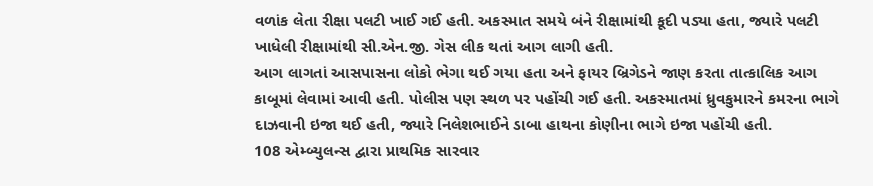વળાંક લેતા રીક્ષા પલટી ખાઈ ગઈ હતી. અકસ્માત સમયે બંને રીક્ષામાંથી કૂદી પડ્યા હતા, જ્યારે પલટી ખાધેલી રીક્ષામાંથી સી.એન.જી. ગેસ લીક થતાં આગ લાગી હતી.
આગ લાગતાં આસપાસના લોકો ભેગા થઈ ગયા હતા અને ફાયર બ્રિગેડને જાણ કરતા તાત્કાલિક આગ કાબૂમાં લેવામાં આવી હતી. પોલીસ પણ સ્થળ પર પહોંચી ગઈ હતી. અકસ્માતમાં ધ્રુવકુમારને કમરના ભાગે દાઝવાની ઇજા થઈ હતી, જ્યારે નિલેશભાઈને ડાબા હાથના કોણીના ભાગે ઇજા પહોંચી હતી.
108 એમ્બ્યુલન્સ દ્વારા પ્રાથમિક સારવાર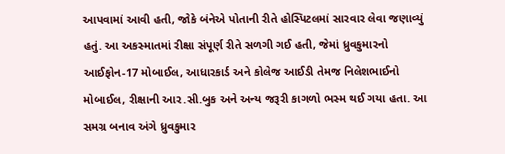આપવામાં આવી હતી, જોકે બંનેએ પોતાની રીતે હોસ્પિટલમાં સારવાર લેવા જણાવ્યું હતું. આ અકસ્માતમાં રીક્ષા સંપૂર્ણ રીતે સળગી ગઈ હતી, જેમાં ધ્રુવકુમારનો આઈફોન-17 મોબાઈલ, આધારકાર્ડ અને કોલેજ આઈડી તેમજ નિલેશભાઈનો મોબાઈલ, રીક્ષાની આર.સી.બુક અને અન્ય જરૂરી કાગળો ભસ્મ થઈ ગયા હતા. આ સમગ્ર બનાવ અંગે ધ્રુવકુમાર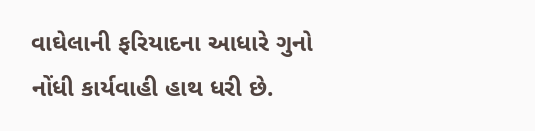વાઘેલાની ફરિયાદના આધારે ગુનો નોંધી કાર્યવાહી હાથ ધરી છે.